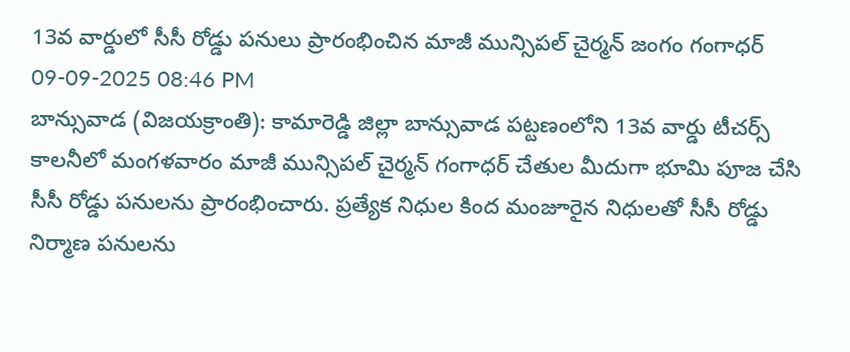13వ వార్డులో సీసీ రోడ్డు పనులు ప్రారంభించిన మాజీ మున్సిపల్ చైర్మన్ జంగం గంగాధర్
09-09-2025 08:46 PM
బాన్సువాడ (విజయక్రాంతి): కామారెడ్డి జిల్లా బాన్సువాడ పట్టణంలోని 13వ వార్డు టీచర్స్ కాలనీలో మంగళవారం మాజీ మున్సిపల్ చైర్మన్ గంగాధర్ చేతుల మీదుగా భూమి పూజ చేసి సీసీ రోడ్డు పనులను ప్రారంభించారు. ప్రత్యేక నిధుల కింద మంజూరైన నిధులతో సీసీ రోడ్డు నిర్మాణ పనులను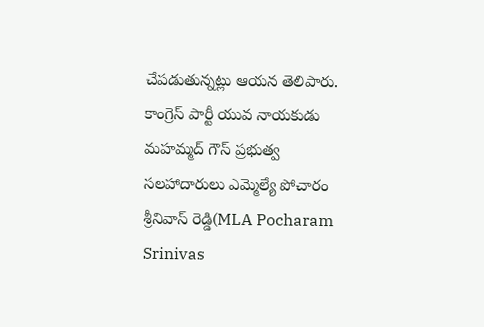చేపడుతున్నట్లు ఆయన తెలిపారు. కాంగ్రెస్ పార్టీ యువ నాయకుడు మహమ్మద్ గౌస్ ప్రభుత్వ సలహాదారులు ఎమ్మెల్యే పోచారం శ్రీనివాస్ రెడ్డి(MLA Pocharam Srinivas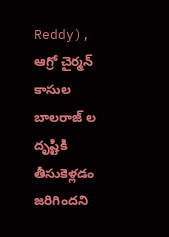Reddy), ఆగ్రో చైర్మన్ కాసుల బాలరాజ్ ల దృష్టికి తీసుకెళ్లడం జరిగిందని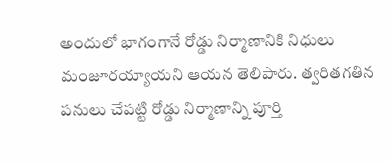అందులో భాగంగానే రోడ్డు నిర్మాణానికి నిధులు మంజూరయ్యాయని ఆయన తెలిపారు. త్వరితగతిన పనులు చేపట్టి రోడ్డు నిర్మాణాన్ని పూర్తి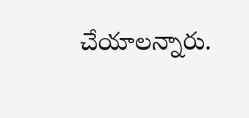చేయాలన్నారు.